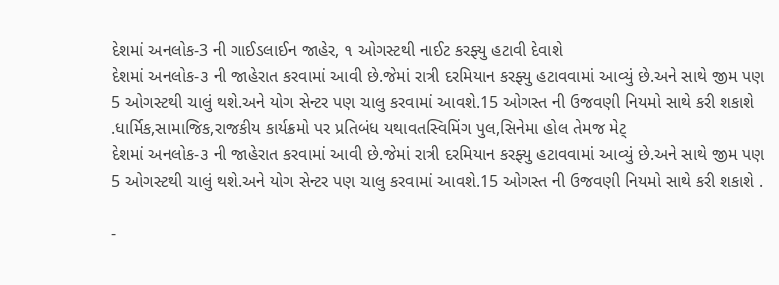દેશમાં અનલોક-3 ની ગાઈડલાઈન જાહેર, ૧ ઓગસ્ટથી નાઈટ કરફ્યુ હટાવી દેવાશે
દેશમાં અનલોક-૩ ની જાહેરાત કરવામાં આવી છે.જેમાં રાત્રી દરમિયાન કરફ્યુ હટાવવામાં આવ્યું છે.અને સાથે જીમ પણ 5 ઓગસ્ટથી ચાલું થશે.અને યોગ સેન્ટર પણ ચાલુ કરવામાં આવશે.15 ઓગસ્ત ની ઉજવણી નિયમો સાથે કરી શકાશે .ધાર્મિક,સામાજિક,રાજકીય કાર્યક્રમો પર પ્રતિબંધ યથાવતસ્વિમિંગ પુલ,સિનેમા હોલ તેમજ મેટ્
દેશમાં અનલોક-૩ ની જાહેરાત કરવામાં આવી છે.જેમાં રાત્રી દરમિયાન કરફ્યુ હટાવવામાં આવ્યું છે.અને સાથે જીમ પણ 5 ઓગસ્ટથી ચાલું થશે.અને યોગ સેન્ટર પણ ચાલુ કરવામાં આવશે.15 ઓગસ્ત ની ઉજવણી નિયમો સાથે કરી શકાશે .

-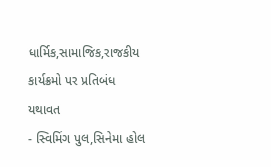ધાર્મિક,સામાજિક,રાજકીય કાર્યક્રમો પર પ્રતિબંધ યથાવત
- સ્વિમિંગ પુલ,સિનેમા હોલ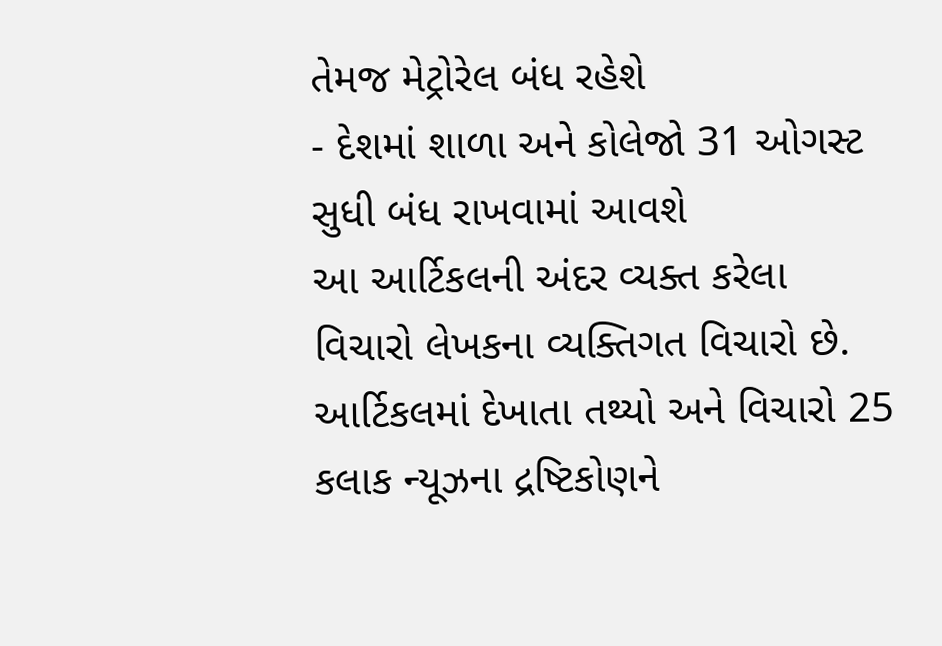તેમજ મેટ્રોરેલ બંધ રહેશે
- દેશમાં શાળા અને કોલેજો 31 ઓગસ્ટ સુધી બંધ રાખવામાં આવશે
આ આર્ટિકલની અંદર વ્યક્ત કરેલા વિચારો લેખકના વ્યક્તિગત વિચારો છે. આર્ટિકલમાં દેખાતા તથ્યો અને વિચારો 25 કલાક ન્યૂઝના દ્રષ્ટિકોણને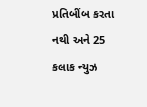પ્રતિબીંબ કરતા નથી અને 25 કલાક ન્યુઝ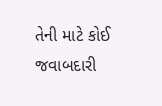તેની માટે કોઈ જવાબદારી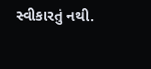સ્વીકારતું નથી.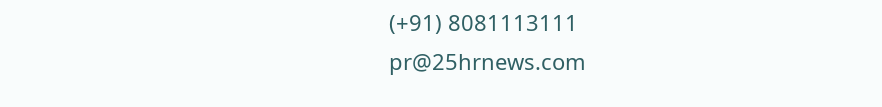(+91) 8081113111
pr@25hrnews.com